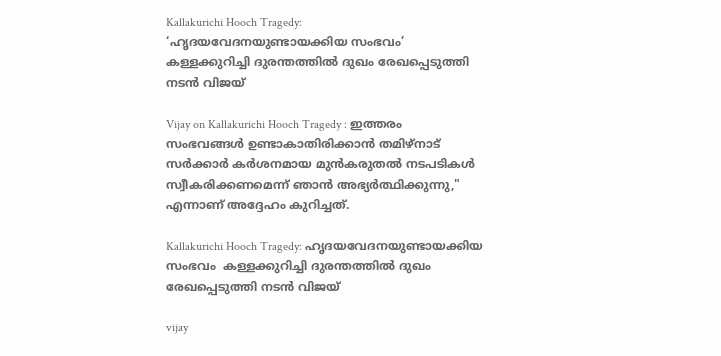Kallakurichi Hooch Tragedy: ‘ഹൃദയവേദനയുണ്ടായക്കിയ സംഭവം’ കള്ളക്കുറിച്ചി ദുരന്തത്തിൽ ദുഖം രേഖപ്പെടുത്തി നടൻ വിജയ്

Vijay on Kallakurichi Hooch Tragedy : ഇത്തരം സംഭവങ്ങൾ ഉണ്ടാകാതിരിക്കാൻ തമിഴ്‌നാട് സർക്കാർ കർശനമായ മുൻകരുതൽ നടപടികൾ സ്വീകരിക്കണമെന്ന് ഞാൻ അഭ്യർത്ഥിക്കുന്നു," എന്നാണ് അദ്ദേഹം കുറിച്ചത്.

Kallakurichi Hooch Tragedy: ഹൃദയവേദനയുണ്ടായക്കിയ സംഭവം  കള്ളക്കുറിച്ചി ദുരന്തത്തിൽ ദുഖം രേഖപ്പെടുത്തി നടൻ വിജയ്

vijay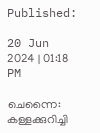Published:

20 Jun 2024 | 01:18 PM

ചെന്നൈ: കള്ളക്കുറിച്ചി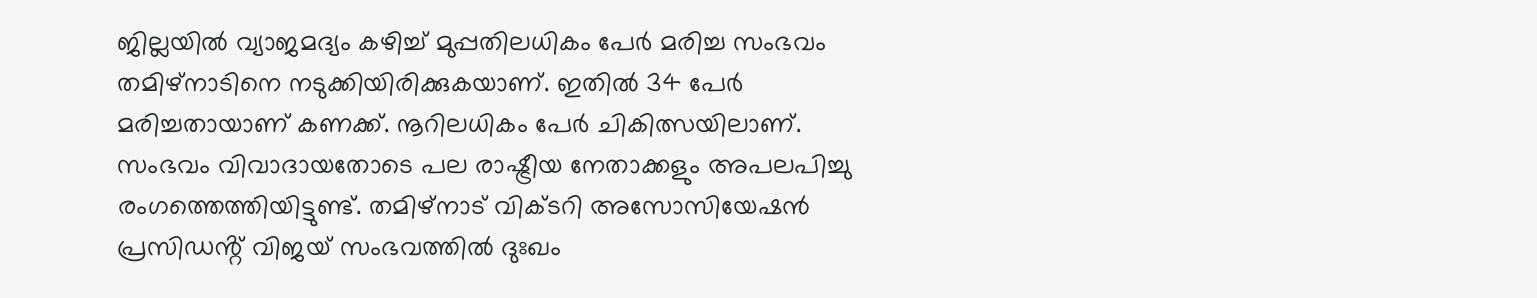ജില്ലയിൽ വ്യാജമദ്യം കഴിച്ച് മുപ്പതിലധികം പേർ മരിച്ച സംഭവം തമിഴ്നാടിനെ നടുക്കിയിരിക്കുകയാണ്. ഇതിൽ 34 പേർ മരിച്ചതായാണ് കണക്ക്. നൂറിലധികം പേർ ചികിത്സയിലാണ്. സംഭവം വിവാദായതോടെ പല രാഷ്ട്രീയ നേതാക്കളും അപലപിച്ചു രംഗത്തെത്തിയിട്ടുണ്ട്. തമിഴ്നാട് വിക്ടറി അസോസിയേഷൻ പ്രസിഡൻ്റ് വിജയ് സംഭവത്തിൽ ദുഃഖം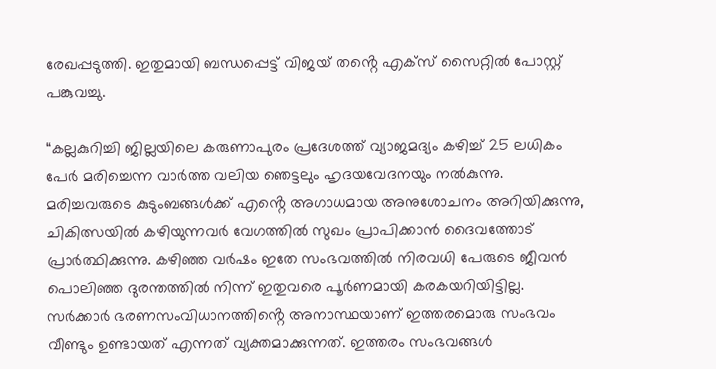രേഖപ്പടുത്തി. ഇതുമായി ബന്ധപ്പെട്ട് വിജയ് തൻ്റെ എക്‌സ് സൈറ്റിൽ പോസ്റ്റ് പങ്കുവച്ചു.

“കല്ലകുറിച്ചി ജില്ലയിലെ കരുണാപുരം പ്രദേശത്ത് വ്യാജമദ്യം കഴിച്ച് 25 ലധികം പേർ മരിച്ചെന്ന വാർത്ത വലിയ ഞെട്ടലും ഹൃദയവേദനയും നൽകുന്നു. മരിച്ചവരുടെ കുടുംബങ്ങൾക്ക് എൻ്റെ അഗാധമായ അനുശോചനം അറിയിക്കുന്നു, ചികിത്സയിൽ കഴിയുന്നവർ വേഗത്തിൽ സുഖം പ്രാപിക്കാൻ ദൈവത്തോട് പ്രാർത്ഥിക്കുന്നു. കഴിഞ്ഞ വർഷം ഇതേ സംഭവത്തിൽ നിരവധി പേരുടെ ജീവൻ പൊലിഞ്ഞ ദുരന്തത്തിൽ നിന്ന് ഇതുവരെ പൂർണമായി കരകയറിയിട്ടില്ല. സർക്കാർ ഭരണസംവിധാനത്തിൻ്റെ അനാസ്ഥയാണ് ഇത്തരമൊരു സംഭവം വീണ്ടും ഉണ്ടായത് എന്നത് വ്യക്തമാക്കുന്നത്. ഇത്തരം സംഭവങ്ങൾ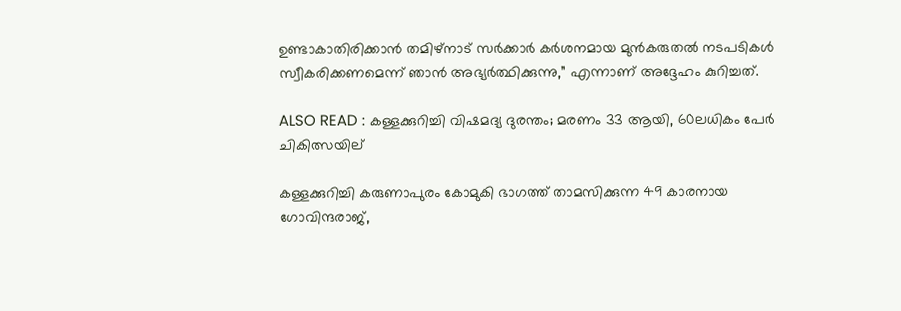ഉണ്ടാകാതിരിക്കാൻ തമിഴ്‌നാട് സർക്കാർ കർശനമായ മുൻകരുതൽ നടപടികൾ സ്വീകരിക്കണമെന്ന് ഞാൻ അഭ്യർത്ഥിക്കുന്നു,” എന്നാണ് അദ്ദേഹം കുറിച്ചത്.

ALSO READ : കള്ളക്കുറിച്ചി വിഷമദ്യ ദുരന്തം; മരണം 33 ആയി, 60ലധികം പേര്‍ ചികിത്സയില്

കള്ളക്കുറിച്ചി കരുണാപുരം കോമുകി ഭാഗത്ത് താമസിക്കുന്ന 49 കാരനായ ഗോവിന്ദരാജ്,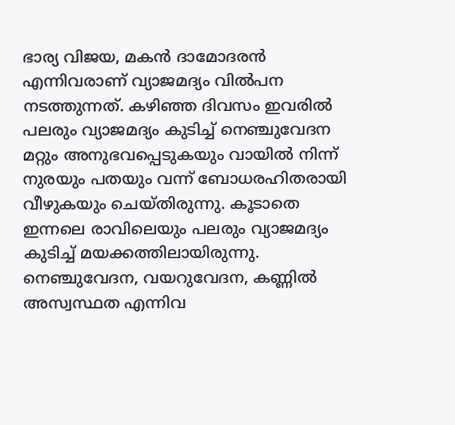ഭാര്യ വിജയ, മകൻ ദാമോദരൻ എന്നിവരാണ് വ്യാജമദ്യം വിൽപന നടത്തുന്നത്. കഴിഞ്ഞ ദിവസം ഇവരിൽ പലരും വ്യാജമദ്യം കുടിച്ച് നെഞ്ചുവേദന മറ്റും അനുഭവപ്പെടുകയും വായിൽ നിന്ന് നുരയും പതയും വന്ന് ബോധരഹിതരായി വീഴുകയും ചെയ്തിരുന്നു. കൂടാതെ ഇന്നലെ രാവിലെയും പലരും വ്യാജമദ്യം കുടിച്ച് മയക്കത്തിലായിരുന്നു. നെഞ്ചുവേദന, വയറുവേദന, കണ്ണിൽ അസ്വസ്ഥത എന്നിവ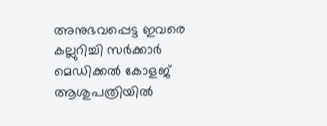അനുഭവപ്പെട്ട ഇവരെ കല്ലുറിച്ചി സർക്കാർ മെഡിക്കൽ കോളജ് ആശുപത്രിയിൽ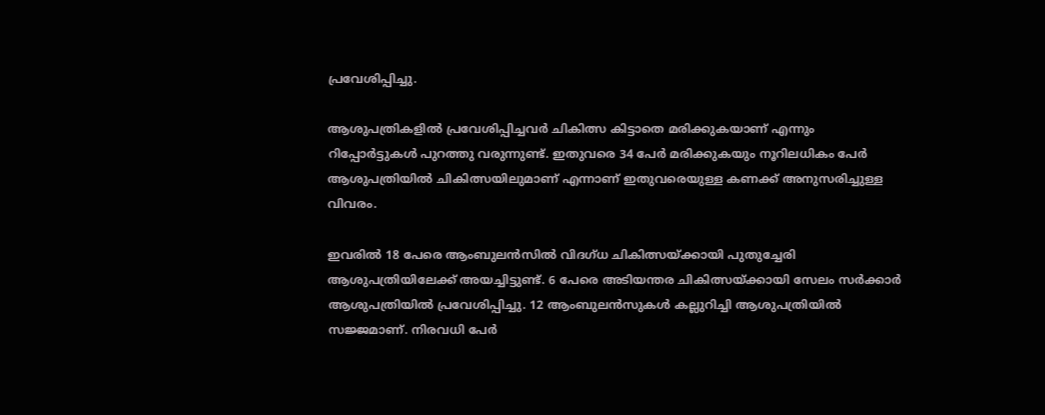പ്രവേശിപ്പിച്ചു.

ആശുപത്രികളിൽ പ്രവേശിപ്പിച്ചവർ ചികിത്സ കിട്ടാതെ മരിക്കുകയാണ് എന്നും റിപ്പോർട്ടുകൾ പുറത്തു വരുന്നുണ്ട്. ഇതുവരെ 34 പേർ മരിക്കുകയും നൂറിലധികം പേർ ആശുപത്രിയിൽ ചികിത്സയിലുമാണ് എന്നാണ് ഇതുവരെയുള്ള കണക്ക് അനുസരിച്ചുള്ള വിവരം.

ഇവരിൽ 18 പേരെ ആംബുലൻസിൽ വിദഗ്ധ ചികിത്സയ്ക്കായി പുതുച്ചേരി ആശുപത്രിയിലേക്ക് അയച്ചിട്ടുണ്ട്. 6 പേരെ അടിയന്തര ചികിത്സയ്ക്കായി സേലം സർക്കാർ ആശുപത്രിയിൽ പ്രവേശിപ്പിച്ചു. 12 ആംബുലൻസുകൾ കല്ലുറിച്ചി ആശുപത്രിയിൽ സജ്ജമാണ്. നിരവധി പേർ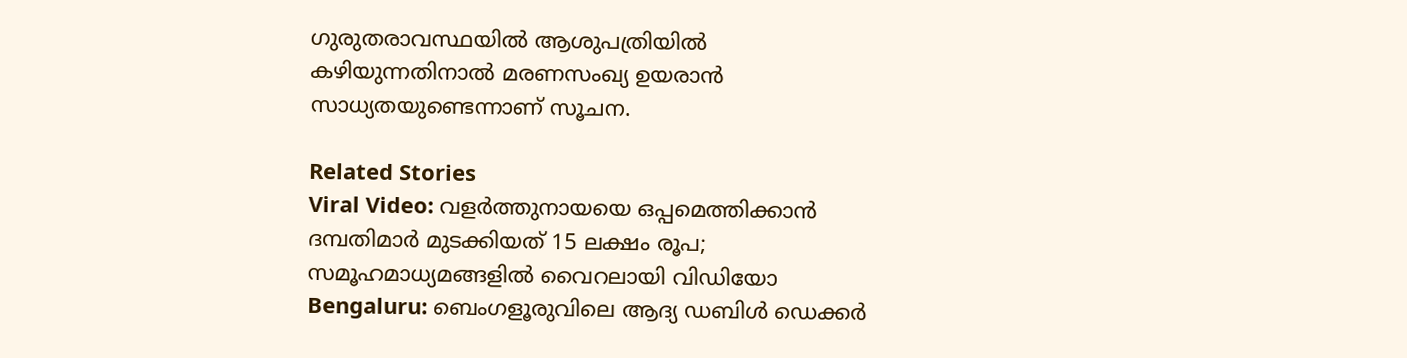ഗുരുതരാവസ്ഥയിൽ ആശുപത്രിയിൽ കഴിയുന്നതിനാൽ മരണസംഖ്യ ഉയരാൻ സാധ്യതയുണ്ടെന്നാണ് സൂചന.

Related Stories
Viral Video: വളർത്തുനായയെ ഒപ്പമെത്തിക്കാൻ ദമ്പതിമാർ മുടക്കിയത് 15 ലക്ഷം രൂപ; സമൂഹമാധ്യമങ്ങളിൽ വൈറലായി വിഡിയോ
Bengaluru: ബെംഗളൂരുവിലെ ആദ്യ ഡബിൾ ഡെക്കർ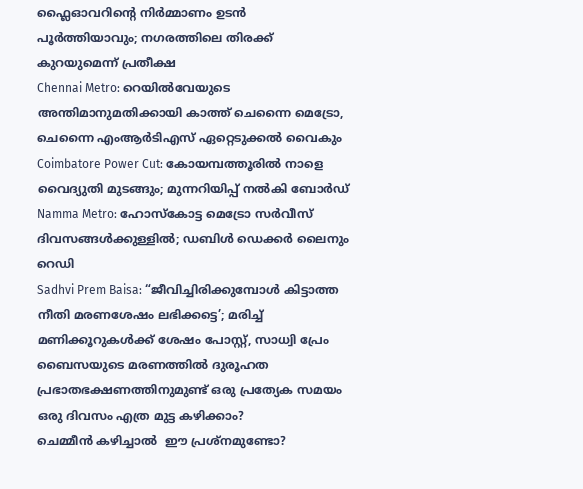ഫ്ലൈഓവറിൻ്റെ നിർമ്മാണം ഉടൻ പൂർത്തിയാവും; നഗരത്തിലെ തിരക്ക് കുറയുമെന്ന് പ്രതീക്ഷ
Chennai Metro: റെയിൽവേയുടെ അന്തിമാനുമതിക്കായി കാത്ത് ചെന്നൈ മെട്രോ, ചെന്നൈ എംആർടിഎസ് ഏറ്റെടുക്കൽ വൈകും
Coimbatore Power Cut: കോയമ്പത്തൂരില്‍ നാളെ വൈദ്യുതി മുടങ്ങും; മുന്നറിയിപ്പ് നല്‍കി ബോര്‍ഡ്
Namma Metro: ഹോസ്‌കോട്ട മെട്രോ സര്‍വീസ് ദിവസങ്ങള്‍ക്കുള്ളില്‍; ഡബിള്‍ ഡെക്കര്‍ ലൈനും റെഡി
Sadhvi Prem Baisa: “ജീവിച്ചിരിക്കുമ്പോൾ കിട്ടാത്ത നീതി മരണശേഷം ലഭിക്കട്ടെ’; മരിച്ച് മണിക്കൂറുകൾക്ക് ശേഷം പോസ്റ്റ്, സാധ്വി പ്രേം ബൈസയുടെ മരണത്തിൽ ദുരൂഹത
പ്രഭാതഭക്ഷണത്തിനുമുണ്ട് ഒരു പ്രത്യേക സമയം
ഒരു ദിവസം എത്ര മുട്ട കഴിക്കാം?
ചെമ്മീന്‍ കഴിച്ചാല്‍  ഈ പ്രശ്‌നമുണ്ടോ?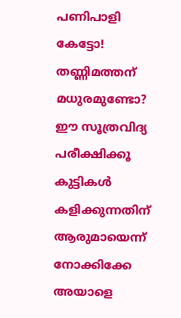പണിപാളി കേട്ടോ!
തണ്ണിമത്തന് മധുരമുണ്ടോ? ഈ സൂത്രവിദ്യ പരീക്ഷിക്കൂ
കുട്ടികൾ കളിക്കുന്നതിന് ആരുമായെന്ന് നോക്കിക്കേ
അയാളെ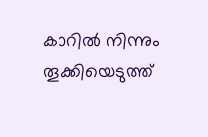കാറിൽ നിന്നും തൂക്കിയെടുത്ത്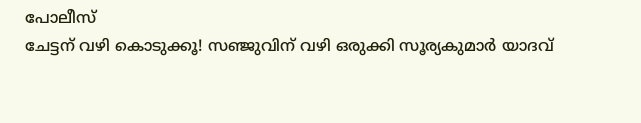പോലീസ്
ചേട്ടന് വഴി കൊടുക്കൂ! സഞ്ജുവിന് വഴി ഒരുക്കി സൂര്യകുമാർ യാദവ്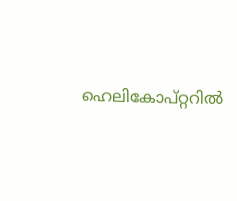ഹെലികോപ്റ്ററിൽ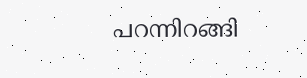പറന്നിറങ്ങി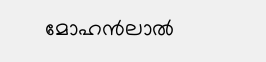മോഹൻലാൽ